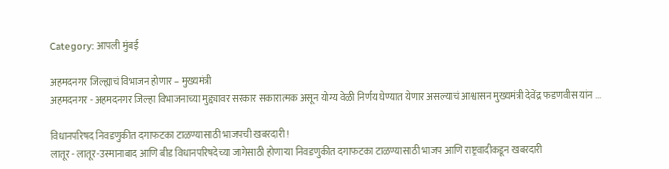Category: आपली मुंबई

अहमदनगर जिल्ह्याचं विभाजन होणार – मुख्यमंत्री
अहमदनगर - अहमदनगर जिल्हा विभाजनाच्या मुद्द्यावर सरकार सकारात्मक असून योग्य वेळी निर्णय घेण्यात येणार असल्याचं आश्वासन मुख्यमंत्री देवेंद्र फडणवीस यांन ...

विधानपरिषद निवडणुकीत दगाफटका टाळण्यासाठी भाजपची खबरदारी !
लातूर - लातूर-उस्मानाबाद आणि बीड विधानपरिषदेच्या जागेसाठी होणाऱ्या निवडणुकीत दगाफटका टाळण्यासाठी भाजप आणि राष्ट्रवादीकडून खबरदारी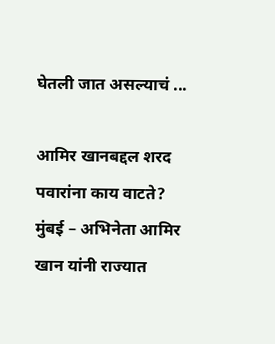घेतली जात असल्याचं ...

आमिर खानबद्दल शरद पवारांना काय वाटते?
मुंबई – अभिनेता आमिर खान यांनी राज्यात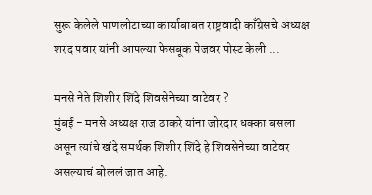सुरू केलेले पाणलोटाच्या कार्याबाबत राष्ट्रवादी काँग्रेसचे अध्यक्ष शरद पवार यांनी आपल्या फेसबूक पेजवर पोस्ट केली ...

मनसे नेते शिशीर शिंदे शिवसेनेच्या वाटेवर ?
मुंबई - मनसे अध्यक्ष राज ठाकरे यांना जोरदार धक्का बसला असून त्यांचे खंदे समर्थक शिशीर शिंदे हे शिवसेनेच्या वाटेवर असल्याचं बोललं जात आहे.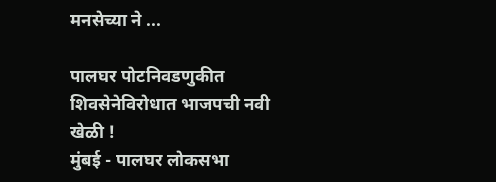मनसेच्या ने ...

पालघर पोटनिवडणुकीत शिवसेनेविरोधात भाजपची नवी खेळी !
मुंबई - पालघर लोकसभा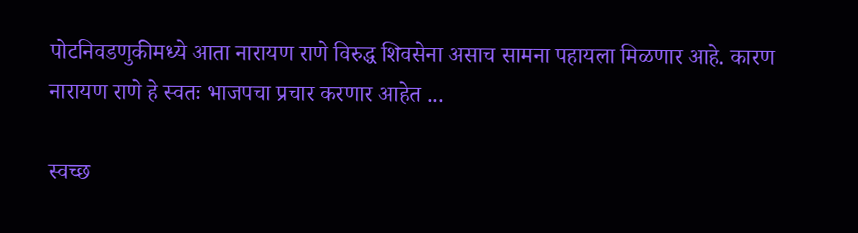पोटनिवडणुकीमध्ये आता नारायण राणे विरुद्ध शिवसेना असाच सामना पहायला मिळणार आहे. कारण नारायण राणे हे स्वतः भाजपचा प्रचार करणार आहेत ...

स्वच्छ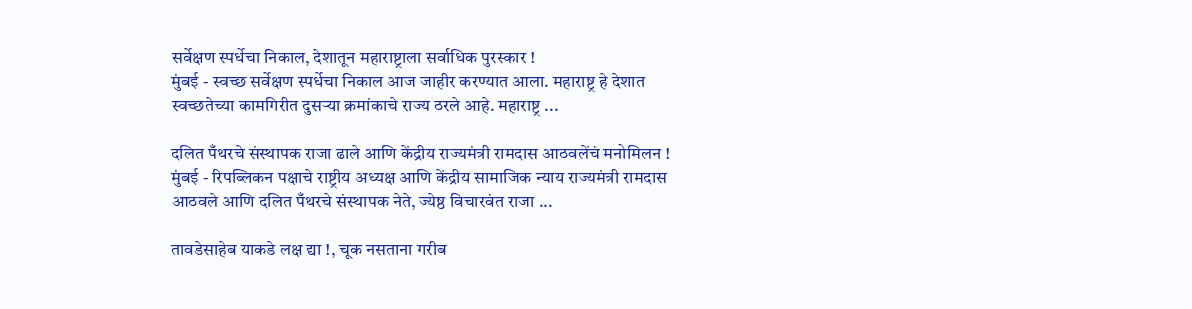सर्वेक्षण स्पर्धेचा निकाल, देशातून महाराष्ट्राला सर्वाधिक पुरस्कार !
मुंबई - स्वच्छ सर्वेक्षण स्पर्धेचा निकाल आज जाहीर करण्यात आला. महाराष्ट्र हे देशात स्वच्छतेच्या कामगिरीत दुसऱ्या क्रमांकाचे राज्य ठरले आहे. महाराष्ट्र ...

दलित पँथरचे संस्थापक राजा ढाले आणि केंद्रीय राज्यमंत्री रामदास आठवलेंचं मनोमिलन !
मुंबई - रिपब्लिकन पक्षाचे राष्ट्रीय अध्यक्ष आणि केंद्रीय सामाजिक न्याय राज्यमंत्री रामदास आठवले आणि दलित पँथरचे संस्थापक नेते, ज्येष्ठ विचारवंत राजा ...

तावडेसाहेब याकडे लक्ष द्या !, चूक नसताना गरीब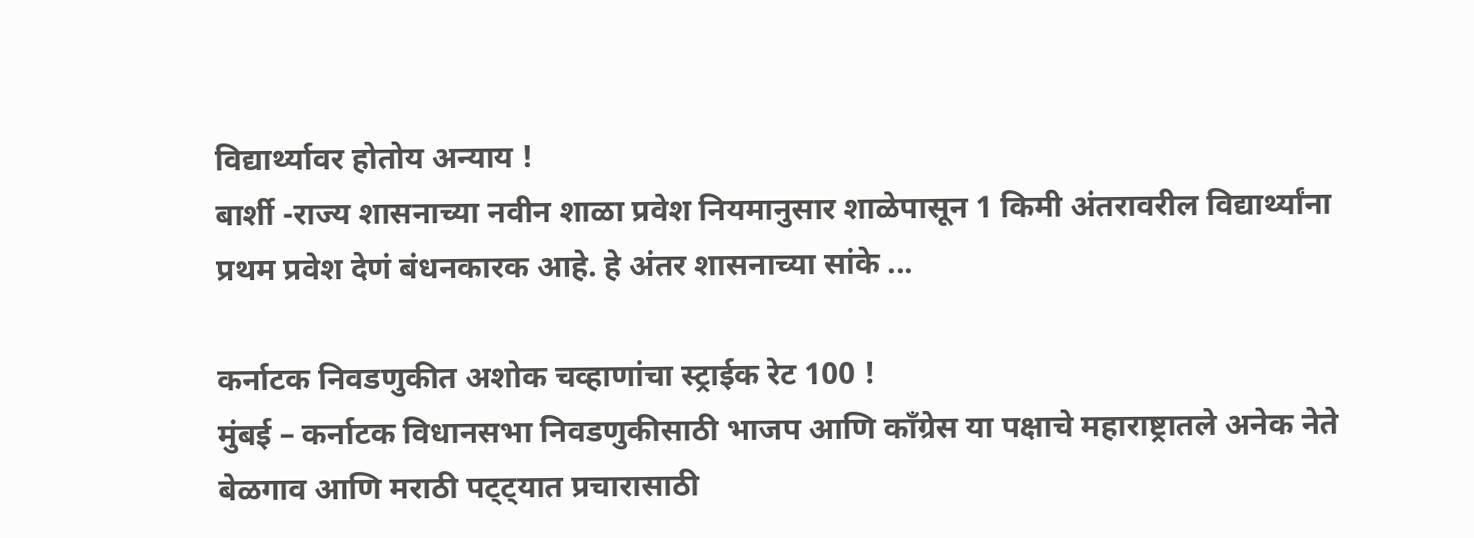विद्यार्थ्यावर होतोय अन्याय !
बार्शी -राज्य शासनाच्या नवीन शाळा प्रवेश नियमानुसार शाळेपासून 1 किमी अंतरावरील विद्यार्थ्यांना प्रथम प्रवेश देणं बंधनकारक आहे. हे अंतर शासनाच्या सांके ...

कर्नाटक निवडणुकीत अशोक चव्हाणांचा स्ट्राईक रेट 100 !
मुंबई – कर्नाटक विधानसभा निवडणुकीसाठी भाजप आणि काँग्रेस या पक्षाचे महाराष्ट्रातले अनेक नेते बेळगाव आणि मराठी पट्ट्यात प्रचारासाठी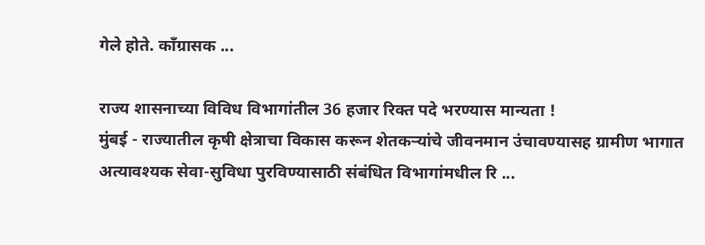गेले होते. काँग्रासक ...

राज्य शासनाच्या विविध विभागांतील 36 हजार रिक्त पदे भरण्यास मान्यता !
मुंबई - राज्यातील कृषी क्षेत्राचा विकास करून शेतकऱ्यांचे जीवनमान उंचावण्यासह ग्रामीण भागात अत्यावश्यक सेवा-सुविधा पुरविण्यासाठी संबंधित विभागांमधील रि ...